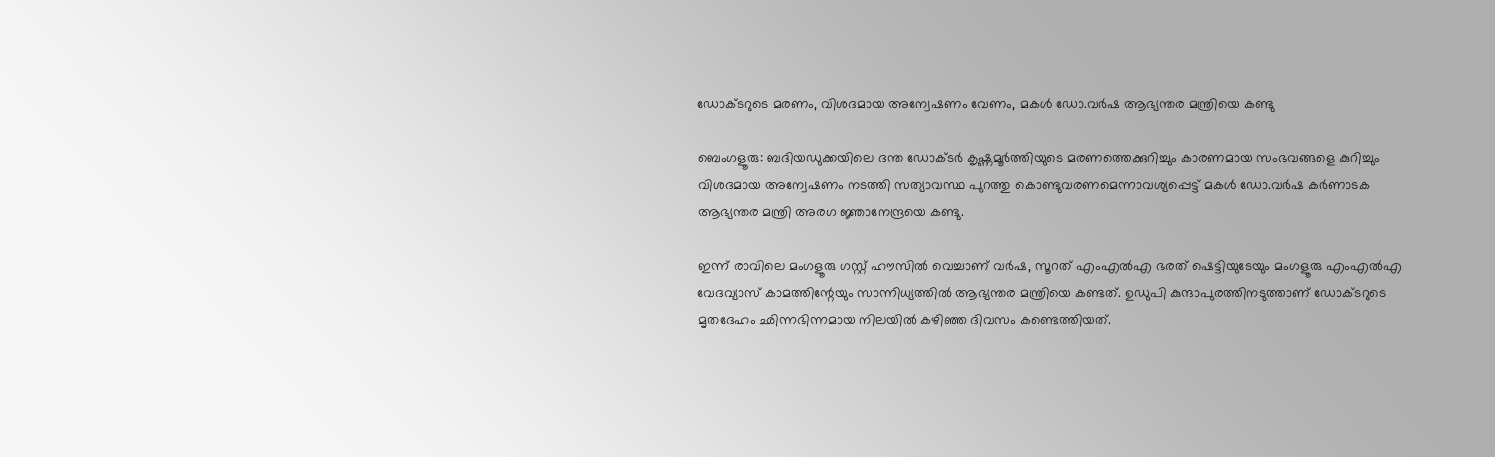ഡോക്ടറുടെ മരണം, വിശദമായ അന്വേഷണം വേണം, മകൾ ഡോ.വർഷ ആഭ്യന്തര മന്ത്രിയെ കണ്ടു

ബെംഗളൂരു: ബദിയഡുക്കയിലെ ദന്ത ഡോക്ടര്‍ കൃഷ്ണമൂര്‍ത്തിയുടെ മരണത്തെക്കുറിച്ചും കാരണമായ സംഭവങ്ങളെ കുറിച്ചും വിശദമായ അന്വേഷണം നടത്തി സത്യാവസ്ഥ പുറത്തു കൊണ്ടുവരണമെന്നാവശ്യപ്പെട്ട് മകള്‍ ഡോ.വര്‍ഷ കര്‍ണാടക ആഭ്യന്തര മന്ത്രി അരഗ ജ്ഞാനേന്ദ്രയെ കണ്ടു.

ഇന്ന് രാവിലെ മംഗളൂരു ഗസ്റ്റ് ഹൗസില്‍ വെച്ചാണ് വര്‍ഷ, സൂറത് എംഎല്‍എ ഭരത് ഷെട്ടിയുടേയും മംഗളൂരു എംഎല്‍എ വേദവ്യാസ് കാമത്തിന്റേയും സാന്നിധ്യത്തില്‍ ആഭ്യന്തര മന്ത്രിയെ കണ്ടത്. ഉഡുപി കുന്ദാപുരത്തിനടുത്താണ് ഡോക്ടറുടെ മൃതദേഹം ഛിന്നഭിന്നമായ നിലയില്‍ കഴിഞ്ഞ ദിവസം കണ്ടെത്തിയത്.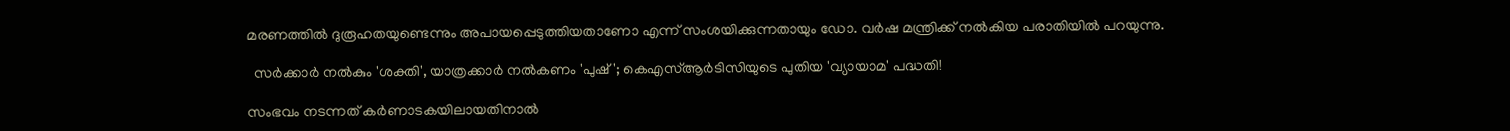മരണത്തില്‍ ദുരൂഹതയുണ്ടെന്നും അപായപ്പെടുത്തിയതാണോ എന്ന് സംശയിക്കുന്നതായും ഡോ. വര്‍ഷ മന്ത്രിക്ക് നല്‍കിയ പരാതിയില്‍ പറയുന്നു.

  സർക്കാർ നൽകും 'ശക്തി', യാത്രക്കാർ നൽകണം 'പുഷ്'; കെഎസ്ആർടിസിയുടെ പുതിയ 'വ്യായാമ' പദ്ധതി!

സംഭവം നടന്നത് കര്‍ണാടകയിലായതിനാല്‍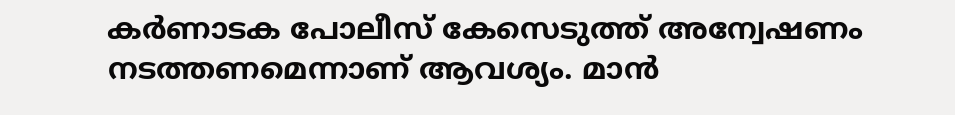കര്‍ണാടക പോലീസ് കേസെടുത്ത് അന്വേഷണം നടത്തണമെന്നാണ് ആവശ്യം. മാന്‍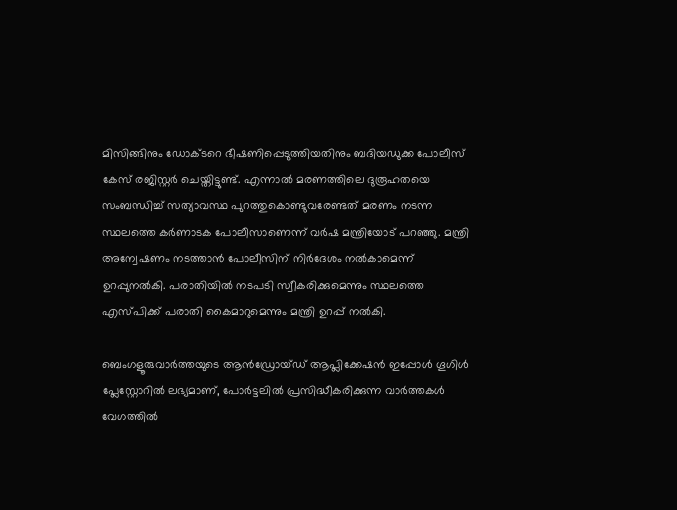മിസിങ്ങിനും ഡോക്ടറെ ഭീഷണിപ്പെടുത്തിയതിനും ബദിയഡുക്ക പോലീസ് കേസ് രജിസ്റ്റര്‍ ചെയ്തിട്ടുണ്ട്. എന്നാല്‍ മരണത്തിലെ ദുരൂഹതയെ സംബന്ധിച്ച്‌ സത്യാവസ്ഥ പുറത്തുകൊണ്ടുവരേണ്ടത് മരണം നടന്ന സ്ഥലത്തെ കര്‍ണാടക പോലീസാണെന്ന് വര്‍ഷ മന്ത്രിയോട് പറഞ്ഞു. മന്ത്രി അന്വേഷണം നടത്താന്‍ പോലീസിന് നിര്‍ദേശം നല്‍കാമെന്ന് ഉറപ്പുനല്‍കി. പരാതിയില്‍ നടപടി സ്വീകരിക്കുമെന്നും സ്ഥലത്തെ എസ്പിക്ക് പരാതി കൈമാറുമെന്നും മന്ത്രി ഉറപ്പ് നല്‍കി.

ബെംഗളൂരുവാർത്തയുടെ ആൻഡ്രോയ്ഡ് ആപ്ലിക്കേഷൻ ഇപ്പോൾ ഗൂഗിൾ പ്ലേസ്റ്റോറിൽ ലഭ്യമാണ്, പോർട്ടലിൽ പ്രസിദ്ധീകരിക്കുന്ന വാർത്തകൾ വേഗത്തിൽ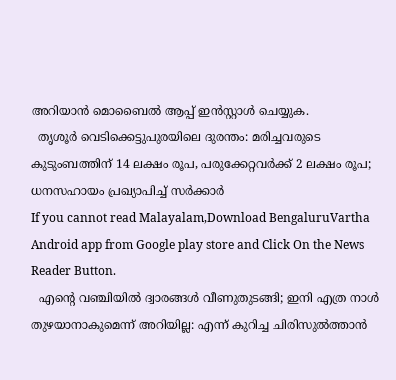അറിയാൻ മൊബൈൽ ആപ്പ് ഇൻസ്റ്റാൾ ചെയ്യുക.
  തൃശൂർ വെടിക്കെട്ടുപുരയിലെ ദുരന്തം: മരിച്ചവരുടെ കുടുംബത്തിന് 14 ലക്ഷം രൂപ, പരുക്കേറ്റവർക്ക് 2 ലക്ഷം രൂപ; ധനസഹായം പ്രഖ്യാപിച്ച് സർക്കാർ
If you cannot read Malayalam,Download BengaluruVartha Android app from Google play store and Click On the News Reader Button.
  എന്റെ വഞ്ചിയിൽ ദ്വാരങ്ങൾ വീണുതുടങ്ങി; ഇനി എത്ര നാൾ തുഴയാനാകുമെന്ന് അറിയില്ല: എന്ന് കുറിച്ച ചിരിസുൽത്താൻ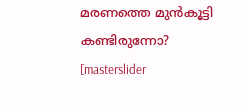മരണത്തെ മുൻകൂട്ടി കണ്ടിരുന്നോ?
[masterslider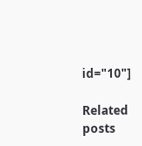id="10"]

Related posts